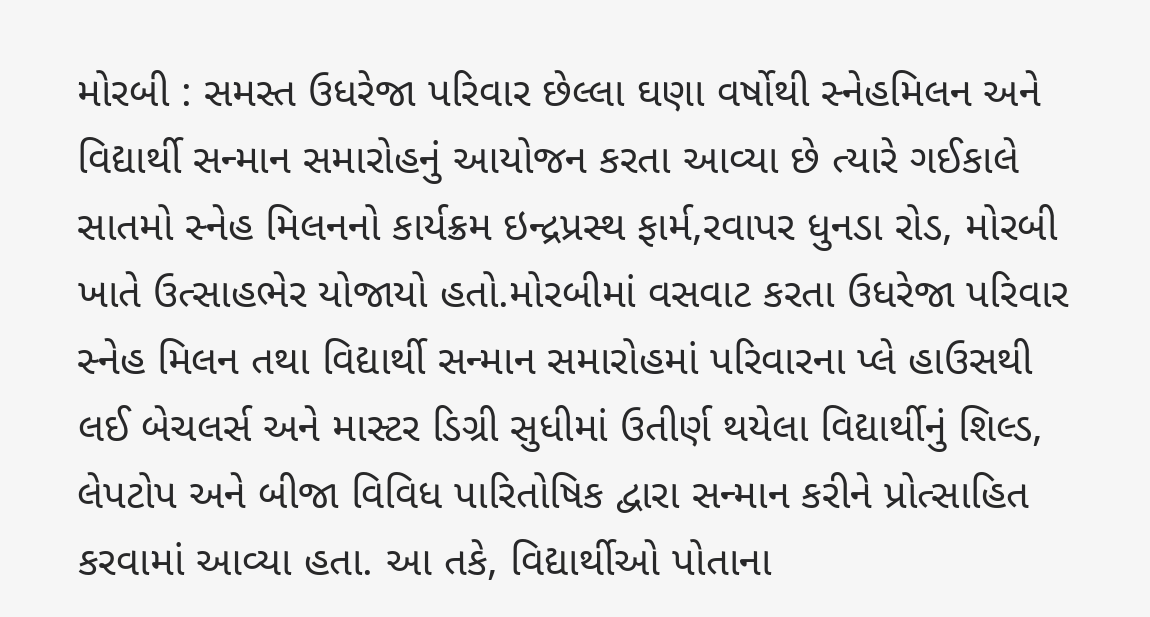મોરબી : સમસ્ત ઉધરેજા પરિવાર છેલ્લા ઘણા વર્ષોથી સ્નેહમિલન અને વિદ્યાર્થી સન્માન સમારોહનું આયોજન કરતા આવ્યા છે ત્યારે ગઈકાલે સાતમો સ્નેહ મિલનનો કાર્યક્રમ ઇન્દ્રપ્રસ્થ ફાર્મ,રવાપર ધુનડા રોડ, મોરબી ખાતે ઉત્સાહભેર યોજાયો હતો.મોરબીમાં વસવાટ કરતા ઉધરેજા પરિવાર સ્નેહ મિલન તથા વિદ્યાર્થી સન્માન સમારોહમાં પરિવારના પ્લે હાઉસથી લઈ બેચલર્સ અને માસ્ટર ડિગ્રી સુધીમાં ઉતીર્ણ થયેલા વિદ્યાર્થીનું શિલ્ડ, લેપટોપ અને બીજા વિવિધ પારિતોષિક દ્વારા સન્માન કરીને પ્રોત્સાહિત કરવામાં આવ્યા હતા. આ તકે, વિદ્યાર્થીઓ પોતાના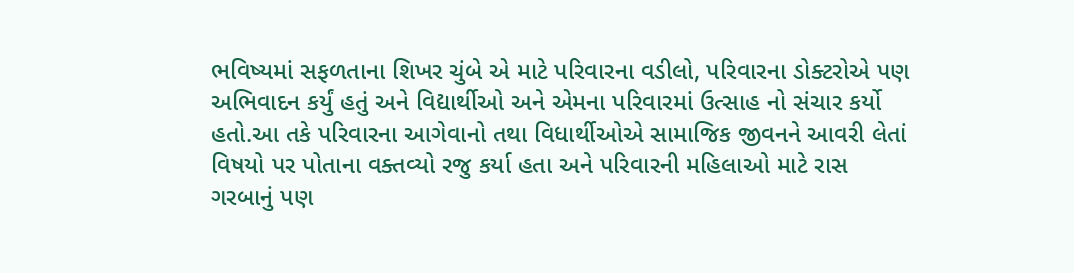ભવિષ્યમાં સફળતાના શિખર ચુંબે એ માટે પરિવારના વડીલો, પરિવારના ડોક્ટરોએ પણ અભિવાદન કર્યું હતું અને વિદ્યાર્થીઓ અને એમના પરિવારમાં ઉત્સાહ નો સંચાર કર્યો હતો.આ તકે પરિવારના આગેવાનો તથા વિધાર્થીઓએ સામાજિક જીવનને આવરી લેતાં વિષયો પર પોતાના વક્તવ્યો રજુ કર્યા હતા અને પરિવારની મહિલાઓ માટે રાસ ગરબાનું પણ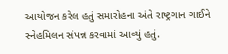આયોજન કરેલ હતું સમારોહના અંતે રાષ્ટ્રગાન ગાઈને સ્નેહમિલન સંપન્ન કરવામાં આવ્યું હતું.